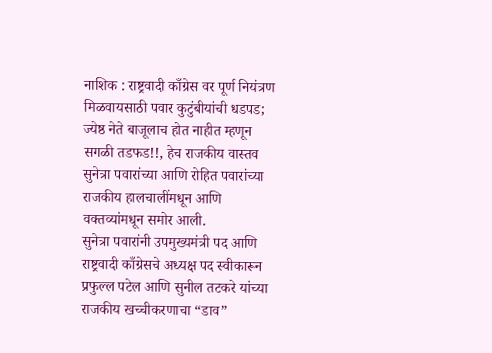नाशिक : राष्ट्रवादी काँग्रेस वर पूर्ण नियंत्रण मिळवायसाठी पवार कुटुंबीयांची धडपड; ज्येष्ठ नेते बाजूलाच होत नाहीत म्हणून सगळी तडफड!!, हेच राजकीय वास्तव सुनेत्रा पवारांच्या आणि रोहित पवारांच्या राजकीय हालचालींमधून आणि वक्तव्यांमधून समोर आली.
सुनेत्रा पवारांनी उपमुख्यमंत्री पद आणि राष्ट्रवादी काँग्रेसचे अध्यक्ष पद स्वीकारून प्रफुल्ल पटेल आणि सुनील तटकरे यांच्या राजकीय खच्चीकरणाचा “डाव”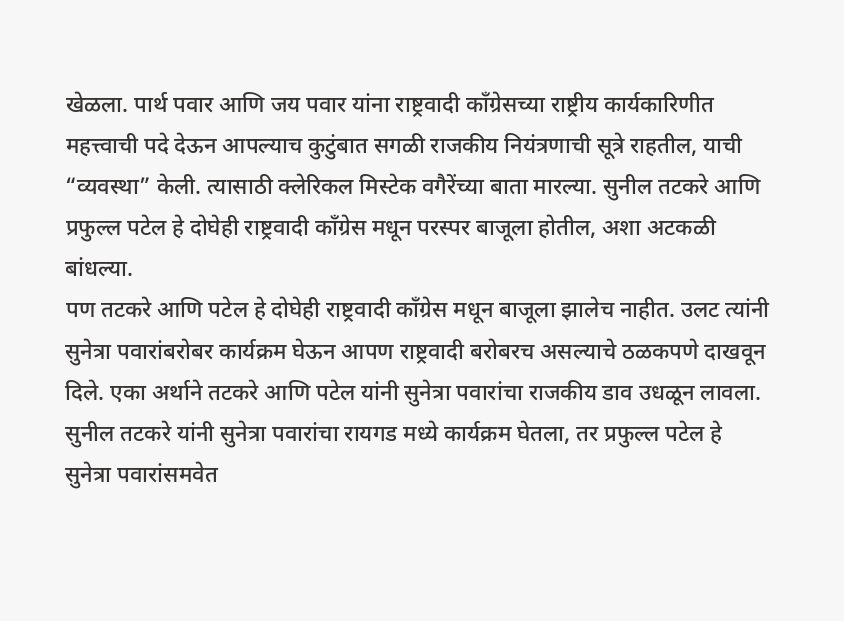खेळला. पार्थ पवार आणि जय पवार यांना राष्ट्रवादी काँग्रेसच्या राष्ट्रीय कार्यकारिणीत महत्त्वाची पदे देऊन आपल्याच कुटुंबात सगळी राजकीय नियंत्रणाची सूत्रे राहतील, याची “व्यवस्था” केली. त्यासाठी क्लेरिकल मिस्टेक वगैरेंच्या बाता मारल्या. सुनील तटकरे आणि प्रफुल्ल पटेल हे दोघेही राष्ट्रवादी काँग्रेस मधून परस्पर बाजूला होतील, अशा अटकळी बांधल्या.
पण तटकरे आणि पटेल हे दोघेही राष्ट्रवादी काँग्रेस मधून बाजूला झालेच नाहीत. उलट त्यांनी सुनेत्रा पवारांबरोबर कार्यक्रम घेऊन आपण राष्ट्रवादी बरोबरच असल्याचे ठळकपणे दाखवून दिले. एका अर्थाने तटकरे आणि पटेल यांनी सुनेत्रा पवारांचा राजकीय डाव उधळून लावला. सुनील तटकरे यांनी सुनेत्रा पवारांचा रायगड मध्ये कार्यक्रम घेतला, तर प्रफुल्ल पटेल हे सुनेत्रा पवारांसमवेत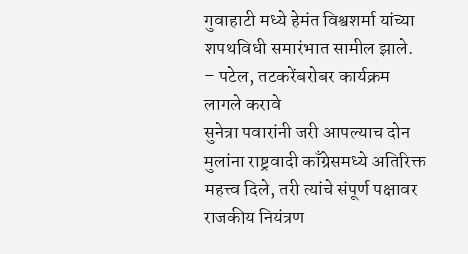गुवाहाटी मध्ये हेमंत विश्वशर्मा यांच्या शपथविधी समारंभात सामील झाले.
– पटेल, तटकरेंबरोबर कार्यक्रम लागले करावे
सुनेत्रा पवारांनी जरी आपल्याच दोन मुलांना राष्ट्रवादी काँग्रेसमध्ये अतिरिक्त महत्त्व दिले, तरी त्यांचे संपूर्ण पक्षावर राजकीय नियंत्रण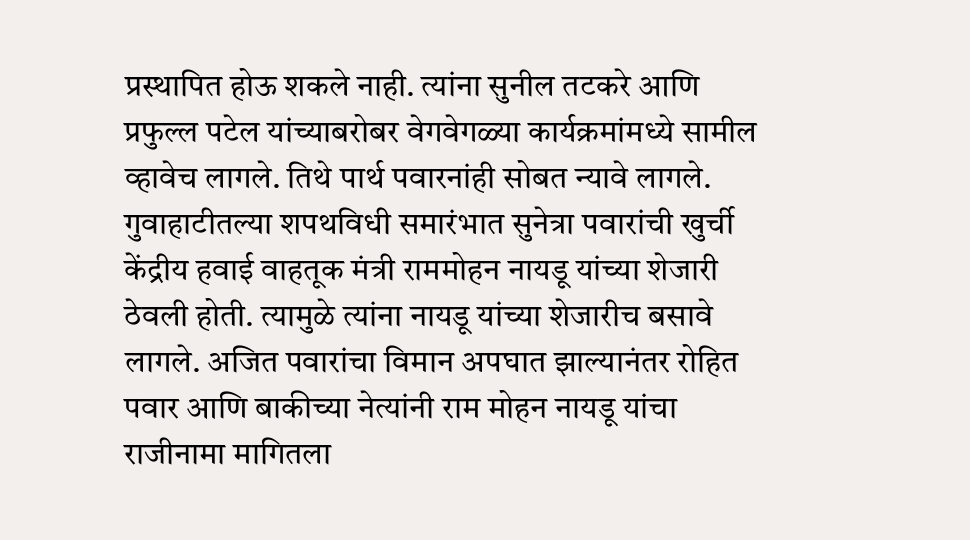प्रस्थापित होऊ शकले नाही. त्यांना सुनील तटकरे आणि प्रफुल्ल पटेल यांच्याबरोबर वेगवेगळ्या कार्यक्रमांमध्ये सामील व्हावेच लागले. तिथे पार्थ पवारनांही सोबत न्यावे लागले. गुवाहाटीतल्या शपथविधी समारंभात सुनेत्रा पवारांची खुर्ची केंद्रीय हवाई वाहतूक मंत्री राममोहन नायडू यांच्या शेजारी ठेवली होती. त्यामुळे त्यांना नायडू यांच्या शेजारीच बसावे लागले. अजित पवारांचा विमान अपघात झाल्यानंतर रोहित पवार आणि बाकीच्या नेत्यांनी राम मोहन नायडू यांचा राजीनामा मागितला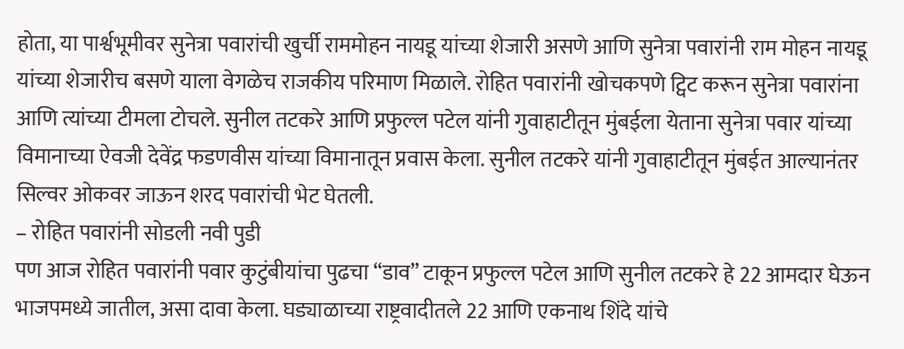होता, या पार्श्वभूमीवर सुनेत्रा पवारांची खुर्ची राममोहन नायडू यांच्या शेजारी असणे आणि सुनेत्रा पवारांनी राम मोहन नायडू यांच्या शेजारीच बसणे याला वेगळेच राजकीय परिमाण मिळाले. रोहित पवारांनी खोचकपणे ट्विट करून सुनेत्रा पवारांना आणि त्यांच्या टीमला टोचले. सुनील तटकरे आणि प्रफुल्ल पटेल यांनी गुवाहाटीतून मुंबईला येताना सुनेत्रा पवार यांच्या विमानाच्या ऐवजी देवेंद्र फडणवीस यांच्या विमानातून प्रवास केला. सुनील तटकरे यांनी गुवाहाटीतून मुंबईत आल्यानंतर सिल्वर ओकवर जाऊन शरद पवारांची भेट घेतली.
– रोहित पवारांनी सोडली नवी पुडी
पण आज रोहित पवारांनी पवार कुटुंबीयांचा पुढचा “डाव” टाकून प्रफुल्ल पटेल आणि सुनील तटकरे हे 22 आमदार घेऊन भाजपमध्ये जातील, असा दावा केला. घड्याळाच्या राष्ट्रवादीतले 22 आणि एकनाथ शिंदे यांचे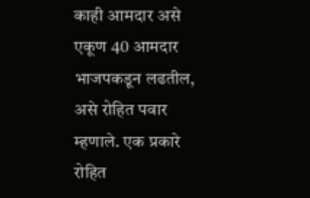काही आमदार असे एकूण 40 आमदार भाजपकडून लढतील, असे रोहित पवार म्हणाले. एक प्रकारे रोहित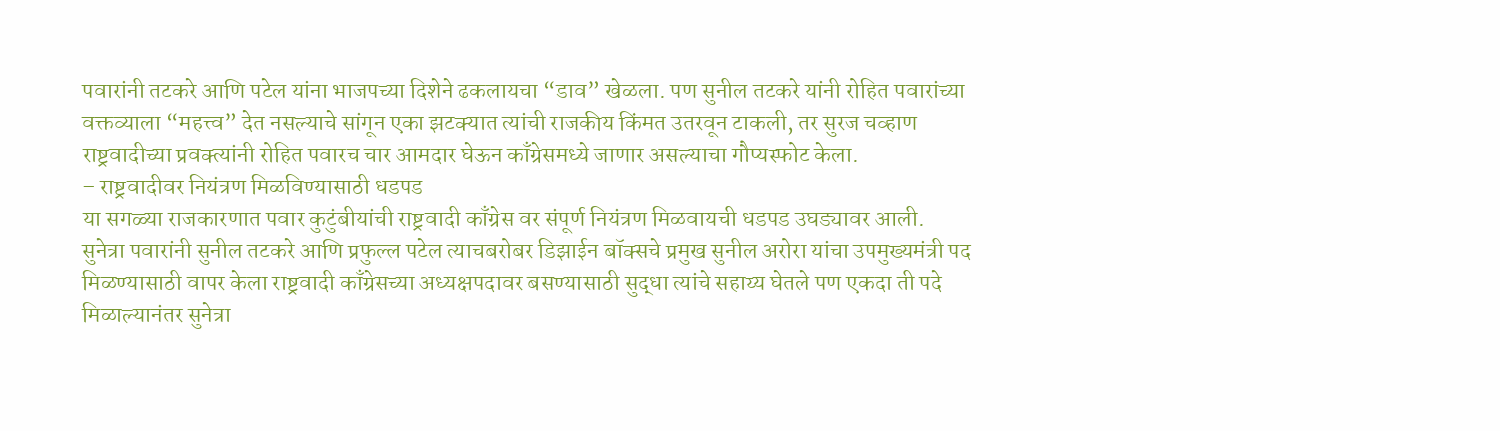पवारांनी तटकरे आणि पटेल यांना भाजपच्या दिशेने ढकलायचा “डाव” खेळला. पण सुनील तटकरे यांनी रोहित पवारांच्या वक्तव्याला “महत्त्व” देत नसल्याचे सांगून एका झटक्यात त्यांची राजकीय किंमत उतरवून टाकली, तर सुरज चव्हाण राष्ट्रवादीच्या प्रवक्त्यांनी रोहित पवारच चार आमदार घेऊन काँग्रेसमध्ये जाणार असल्याचा गौप्यस्फोट केला.
– राष्ट्रवादीवर नियंत्रण मिळविण्यासाठी धडपड
या सगळ्या राजकारणात पवार कुटुंबीयांची राष्ट्रवादी काँग्रेस वर संपूर्ण नियंत्रण मिळवायची धडपड उघड्यावर आली. सुनेत्रा पवारांनी सुनील तटकरे आणि प्रफुल्ल पटेल त्याचबरोबर डिझाईन बॉक्सचे प्रमुख सुनील अरोरा यांचा उपमुख्यमंत्री पद मिळण्यासाठी वापर केला राष्ट्रवादी काँग्रेसच्या अध्यक्षपदावर बसण्यासाठी सुद्धा त्यांचे सहाय्य घेतले पण एकदा ती पदे मिळाल्यानंतर सुनेत्रा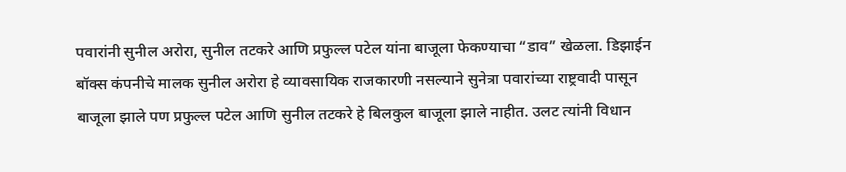पवारांनी सुनील अरोरा, सुनील तटकरे आणि प्रफुल्ल पटेल यांना बाजूला फेकण्याचा “डाव” खेळला. डिझाईन बॉक्स कंपनीचे मालक सुनील अरोरा हे व्यावसायिक राजकारणी नसल्याने सुनेत्रा पवारांच्या राष्ट्रवादी पासून बाजूला झाले पण प्रफुल्ल पटेल आणि सुनील तटकरे हे बिलकुल बाजूला झाले नाहीत. उलट त्यांनी विधान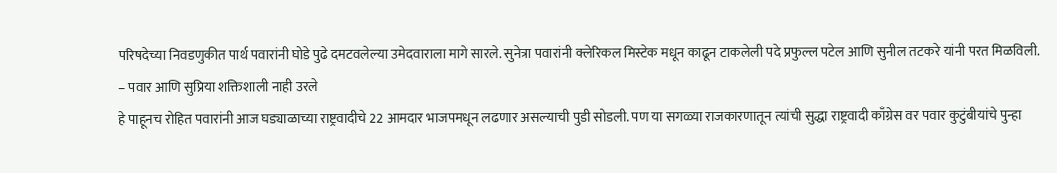परिषदेच्या निवडणुकीत पार्थ पवारांनी घोडे पुढे दमटवलेल्या उमेदवाराला मागे सारले. सुनेत्रा पवारांनी क्लेरिकल मिस्टेक मधून काढून टाकलेली पदे प्रफुल्ल पटेल आणि सुनील तटकरे यांनी परत मिळविली.
– पवार आणि सुप्रिया शक्तिशाली नाही उरले
हे पाहूनच रोहित पवारांनी आज घड्याळाच्या राष्ट्रवादीचे 22 आमदार भाजपमधून लढणार असल्याची पुडी सोडली. पण या सगळ्या राजकारणातून त्यांची सुद्धा राष्ट्रवादी काँग्रेस वर पवार कुटुंबीयांचे पुन्हा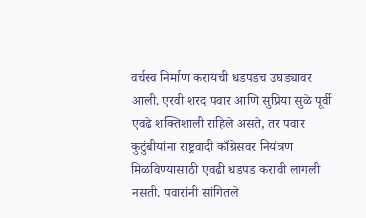वर्चस्व निर्माण करायची धडपडच उघड्यावर आली. एरवी शरद पवार आणि सुप्रिया सुळे पूर्वी एवढे शक्तिशाली राहिले असते, तर पवार कुटुंबीयांना राष्ट्रवादी काँग्रेसवर नियंत्रण मिळविण्यासाठी एवढी धडपड करावी लागली नसती. पवारांनी सांगितले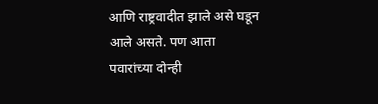आणि राष्ट्रवादीत झाले असे घडून आले असते. पण आता पवारांच्या दोन्ही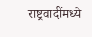राष्ट्रवादींमध्ये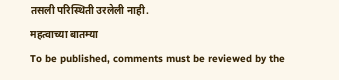तसली परिस्थिती उरलेली नाही.
महत्वाच्या बातम्या
To be published, comments must be reviewed by the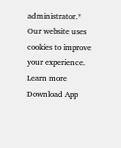administrator.*
Our website uses cookies to improve your experience. Learn more
Download App